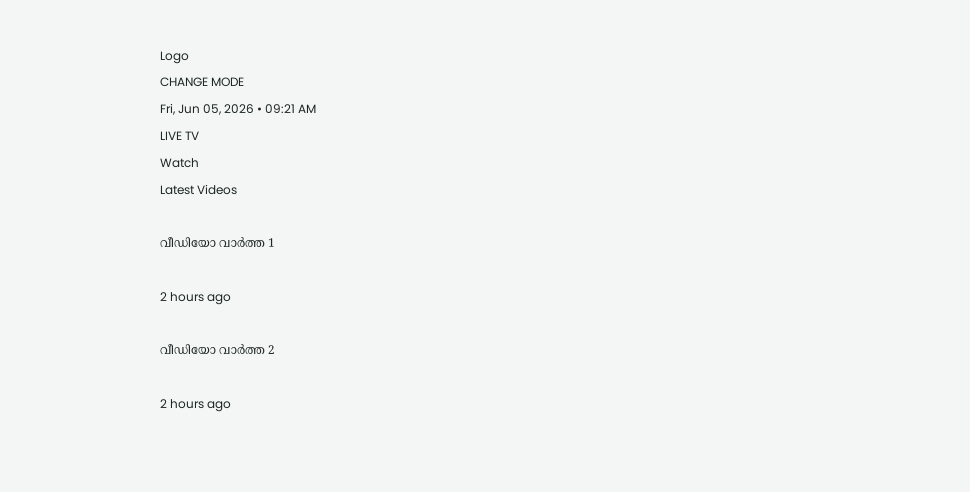Logo
CHANGE MODE
Fri, Jun 05, 2026 • 09:21 AM
LIVE TV
Watch
Latest Videos

വീഡിയോ വാർത്ത 1

2 hours ago

വീഡിയോ വാർത്ത 2

2 hours ago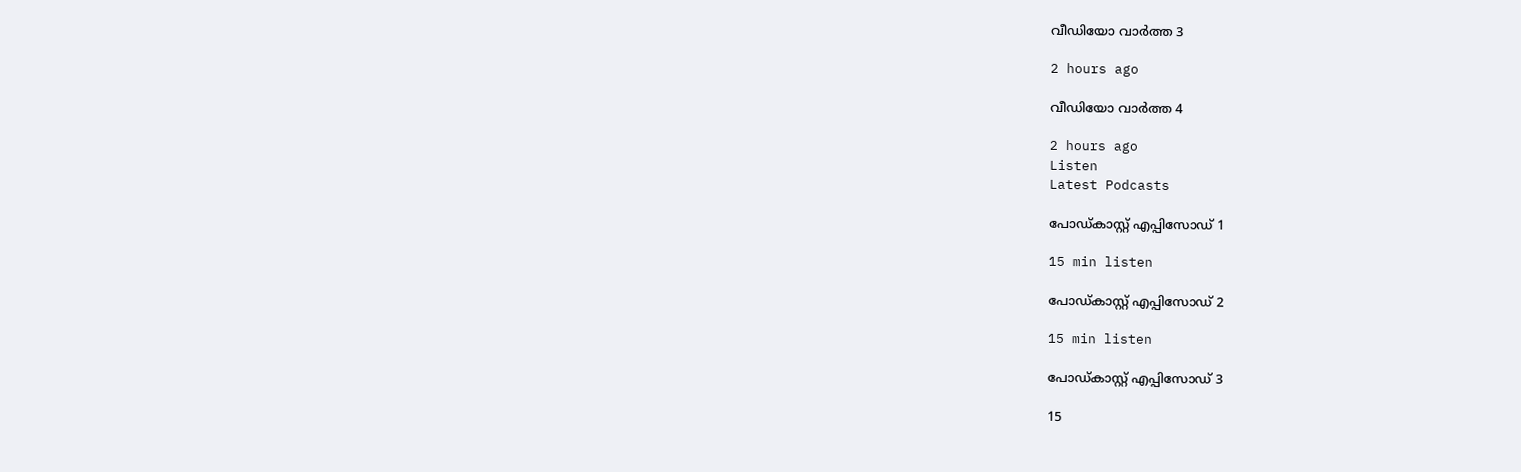വീഡിയോ വാർത്ത 3

2 hours ago

വീഡിയോ വാർത്ത 4

2 hours ago
Listen
Latest Podcasts

പോഡ്കാസ്റ്റ് എപ്പിസോഡ് 1

15 min listen

പോഡ്കാസ്റ്റ് എപ്പിസോഡ് 2

15 min listen

പോഡ്കാസ്റ്റ് എപ്പിസോഡ് 3

15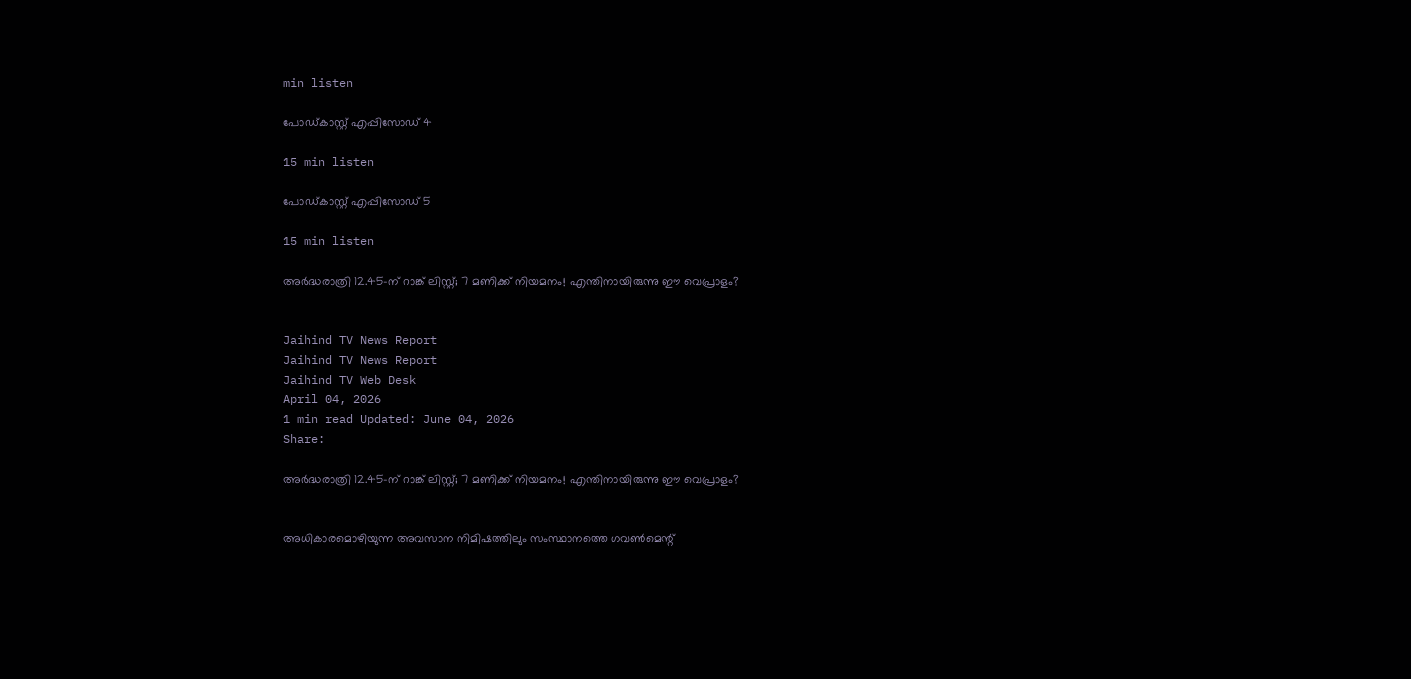min listen

പോഡ്കാസ്റ്റ് എപ്പിസോഡ് 4

15 min listen

പോഡ്കാസ്റ്റ് എപ്പിസോഡ് 5

15 min listen

അർദ്ധരാത്രി 12.45-ന് റാങ്ക് ലിസ്റ്റ്; 7 മണിക്ക് നിയമനം! എന്തിനായിരുന്നു ഈ വെപ്രാളം?


Jaihind TV News Report
Jaihind TV News Report
Jaihind TV Web Desk
April 04, 2026
1 min read Updated: June 04, 2026
Share:

അർദ്ധരാത്രി 12.45-ന് റാങ്ക് ലിസ്റ്റ്; 7 മണിക്ക് നിയമനം! എന്തിനായിരുന്നു ഈ വെപ്രാളം?


അധികാരമൊഴിയുന്ന അവസാന നിമിഷത്തിലും സംസ്ഥാനത്തെ ഗവണ്‍മെന്റ്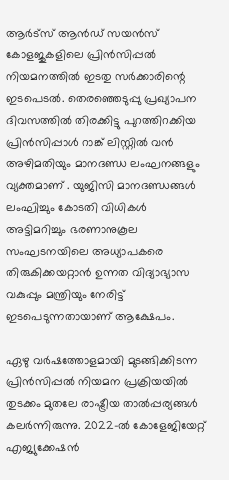ആര്‍ട്‌സ് ആന്‍ഡ് സയന്‍സ് കോളജുകളിലെ പ്രിന്‍സിപ്പല്‍ നിയമനത്തില്‍ ഇടതു സര്‍ക്കാരിന്റെ ഇടപെടല്‍. തെരഞ്ഞെടുപ്പു പ്രഖ്യാപന ദിവസത്തില്‍ തിരക്കിട്ടു പുറത്തിറക്കിയ പ്രിന്‍സിപ്പാള്‍ റാങ്ക് ലിസ്റ്റില്‍ വന്‍ അഴിമതിയും മാനദണ്ഡ ലംഘനങ്ങളും വ്യക്തമാണ് . യുജിസി മാനദണ്ഡങ്ങള്‍ ലംഘിച്ചും കോടതി വിധികള്‍ അട്ടിമറിച്ചും ഭരണാനുകൂല സംഘടനയിലെ അധ്യാപകരെ തിരുകിക്കയറ്റാന്‍ ഉന്നത വിദ്യാഭ്യാസ വകുപ്പും മന്ത്രിയും നേരിട്ട് ഇടപെടുന്നതായാണ് ആക്ഷേപം.

ഏഴു വര്‍ഷത്തോളമായി മുടങ്ങിക്കിടന്ന പ്രിന്‍സിപ്പല്‍ നിയമന പ്രക്രിയയില്‍ തുടക്കം മുതലേ രാഷ്ട്രീയ താല്‍പ്പര്യങ്ങള്‍ കലര്‍ന്നിരുന്നു. 2022-ല്‍ കോളേജിയേറ്റ് എജ്യുക്കേഷന്‍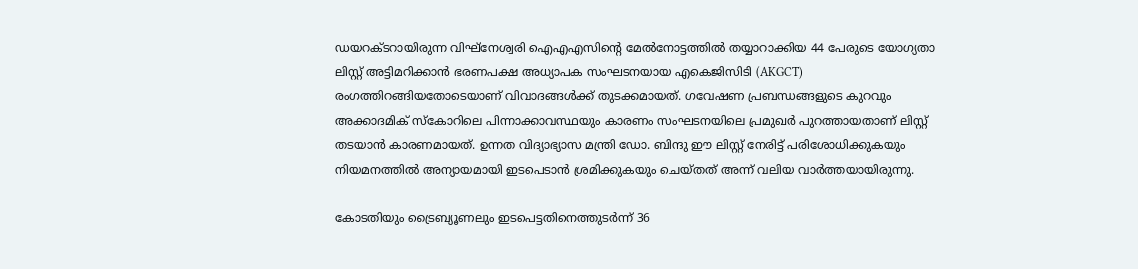ഡയറക്ടറായിരുന്ന വിഘ്നേശ്വരി ഐഎഎസിന്റെ മേല്‍നോട്ടത്തില്‍ തയ്യാറാക്കിയ 44 പേരുടെ യോഗ്യതാ ലിസ്റ്റ് അട്ടിമറിക്കാന്‍ ഭരണപക്ഷ അധ്യാപക സംഘടനയായ എകെജിസിടി (AKGCT) രംഗത്തിറങ്ങിയതോടെയാണ് വിവാദങ്ങള്‍ക്ക് തുടക്കമായത്. ഗവേഷണ പ്രബന്ധങ്ങളുടെ കുറവും അക്കാദമിക് സ്‌കോറിലെ പിന്നാക്കാവസ്ഥയും കാരണം സംഘടനയിലെ പ്രമുഖര്‍ പുറത്തായതാണ് ലിസ്റ്റ് തടയാന്‍ കാരണമായത്. ഉന്നത വിദ്യാഭ്യാസ മന്ത്രി ഡോ. ബിന്ദു ഈ ലിസ്റ്റ് നേരിട്ട് പരിശോധിക്കുകയും നിയമനത്തില്‍ അന്യായമായി ഇടപെടാന്‍ ശ്രമിക്കുകയും ചെയ്തത് അന്ന് വലിയ വാര്‍ത്തയായിരുന്നു.

കോടതിയും ട്രൈബ്യൂണലും ഇടപെട്ടതിനെത്തുടര്‍ന്ന് 36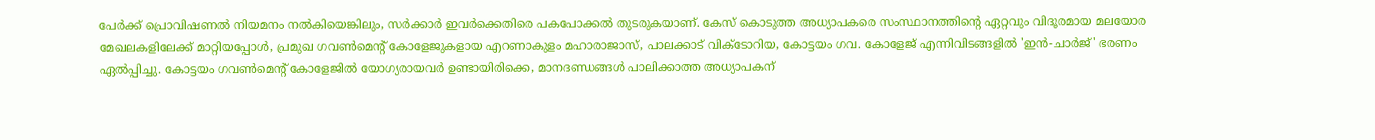പേര്‍ക്ക് പ്രൊവിഷണല്‍ നിയമനം നല്‍കിയെങ്കിലും, സര്‍ക്കാര്‍ ഇവര്‍ക്കെതിരെ പകപോക്കല്‍ തുടരുകയാണ്. കേസ് കൊടുത്ത അധ്യാപകരെ സംസ്ഥാനത്തിന്റെ ഏറ്റവും വിദൂരമായ മലയോര മേഖലകളിലേക്ക് മാറ്റിയപ്പോള്‍, പ്രമുഖ ഗവണ്‍മെന്റ് കോളേജുകളായ എറണാകുളം മഹാരാജാസ്, പാലക്കാട് വിക്ടോറിയ, കോട്ടയം ഗവ. കോളേജ് എന്നിവിടങ്ങളില്‍ 'ഇന്‍-ചാര്‍ജ്' ഭരണം ഏല്‍പ്പിച്ചു. കോട്ടയം ഗവണ്‍മെന്റ് കോളേജില്‍ യോഗ്യരായവര്‍ ഉണ്ടായിരിക്കെ, മാനദണ്ഡങ്ങള്‍ പാലിക്കാത്ത അധ്യാപകന്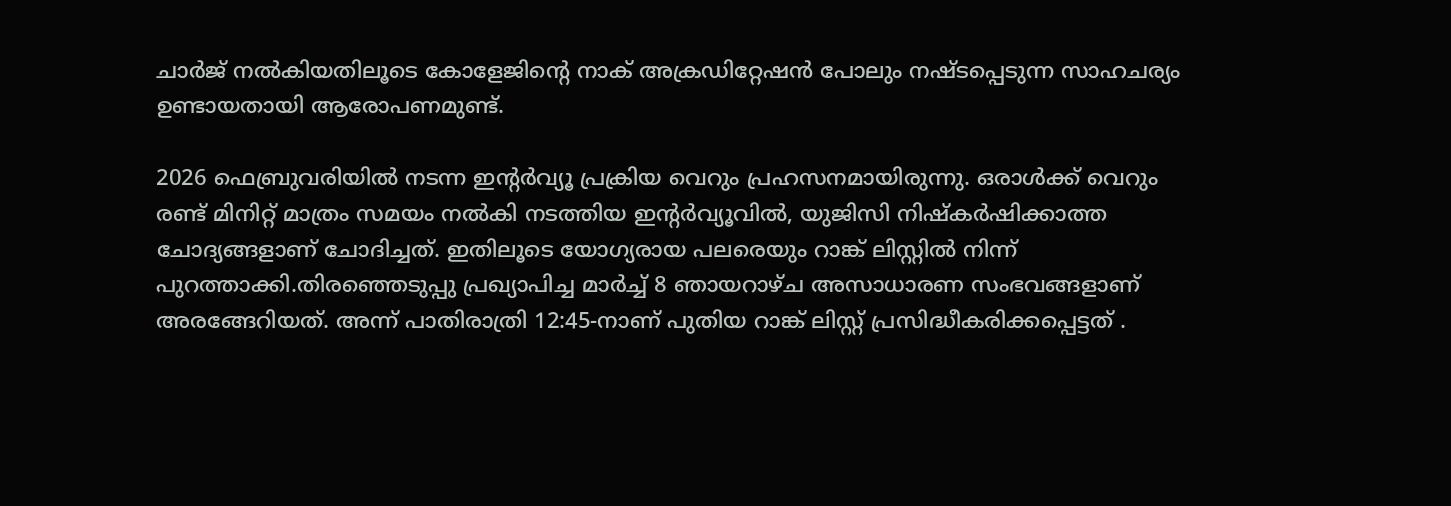ചാര്‍ജ് നല്‍കിയതിലൂടെ കോളേജിന്റെ നാക് അക്രഡിറ്റേഷന്‍ പോലും നഷ്ടപ്പെടുന്ന സാഹചര്യം ഉണ്ടായതായി ആരോപണമുണ്ട്.

2026 ഫെബ്രുവരിയില്‍ നടന്ന ഇന്റര്‍വ്യൂ പ്രക്രിയ വെറും പ്രഹസനമായിരുന്നു. ഒരാള്‍ക്ക് വെറും രണ്ട് മിനിറ്റ് മാത്രം സമയം നല്‍കി നടത്തിയ ഇന്റര്‍വ്യൂവില്‍, യുജിസി നിഷ്‌കര്‍ഷിക്കാത്ത ചോദ്യങ്ങളാണ് ചോദിച്ചത്. ഇതിലൂടെ യോഗ്യരായ പലരെയും റാങ്ക് ലിസ്റ്റില്‍ നിന്ന് പുറത്താക്കി.തിരഞ്ഞെടുപ്പു പ്രഖ്യാപിച്ച മാര്‍ച്ച് 8 ഞായറാഴ്ച അസാധാരണ സംഭവങ്ങളാണ് അരങ്ങേറിയത്. അന്ന് പാതിരാത്രി 12:45-നാണ് പുതിയ റാങ്ക് ലിസ്റ്റ് പ്രസിദ്ധീകരിക്കപ്പെട്ടത് .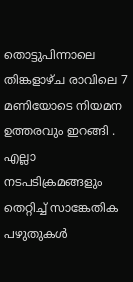തൊട്ടുപിന്നാലെ തിങ്കളാഴ്ച രാവിലെ 7 മണിയോടെ നിയമന ഉത്തരവും ഇറങ്ങി . എല്ലാ നടപടിക്രമങ്ങളും തെറ്റിച്ച് സാങ്കേതിക പഴുതുകള്‍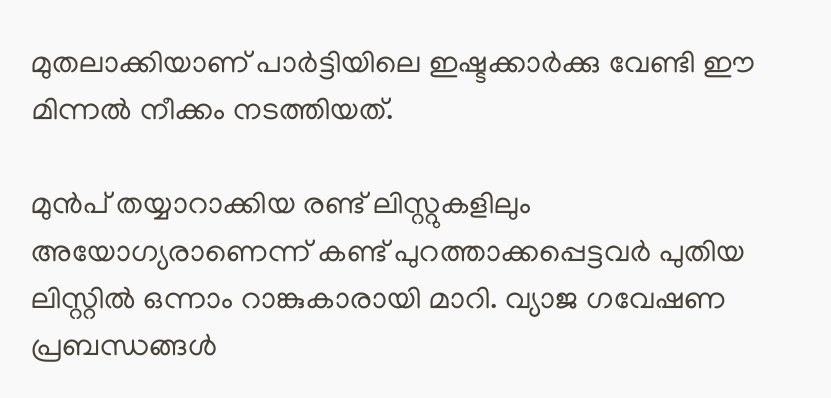മുതലാക്കിയാണ് പാര്‍ട്ടിയിലെ ഇഷ്ടക്കാര്‍ക്കു വേണ്ടി ഈ മിന്നല്‍ നീക്കം നടത്തിയത്.

മുന്‍പ് തയ്യാറാക്കിയ രണ്ട് ലിസ്റ്റുകളിലും അയോഗ്യരാണെന്ന് കണ്ട് പുറത്താക്കപ്പെട്ടവര്‍ പുതിയ ലിസ്റ്റില്‍ ഒന്നാം റാങ്കുകാരായി മാറി. വ്യാജ ഗവേഷണ പ്രബന്ധങ്ങള്‍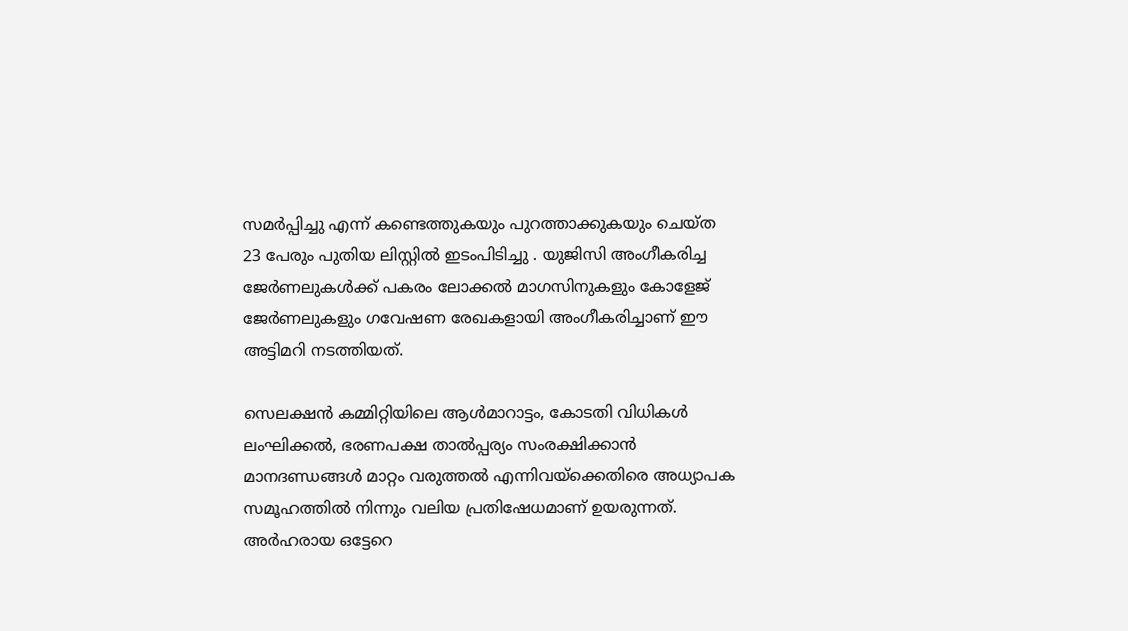സമര്‍പ്പിച്ചു എന്ന് കണ്ടെത്തുകയും പുറത്താക്കുകയും ചെയ്ത 23 പേരും പുതിയ ലിസ്റ്റില്‍ ഇടംപിടിച്ചു . യുജിസി അംഗീകരിച്ച ജേര്‍ണലുകള്‍ക്ക് പകരം ലോക്കല്‍ മാഗസിനുകളും കോളേജ് ജേര്‍ണലുകളും ഗവേഷണ രേഖകളായി അംഗീകരിച്ചാണ് ഈ അട്ടിമറി നടത്തിയത്.

സെലക്ഷന്‍ കമ്മിറ്റിയിലെ ആള്‍മാറാട്ടം, കോടതി വിധികള്‍ ലംഘിക്കല്‍, ഭരണപക്ഷ താല്‍പ്പര്യം സംരക്ഷിക്കാന്‍ മാനദണ്ഡങ്ങള്‍ മാറ്റം വരുത്തല്‍ എന്നിവയ്ക്കെതിരെ അധ്യാപക സമൂഹത്തില്‍ നിന്നും വലിയ പ്രതിഷേധമാണ് ഉയരുന്നത്. അര്‍ഹരായ ഒട്ടേറെ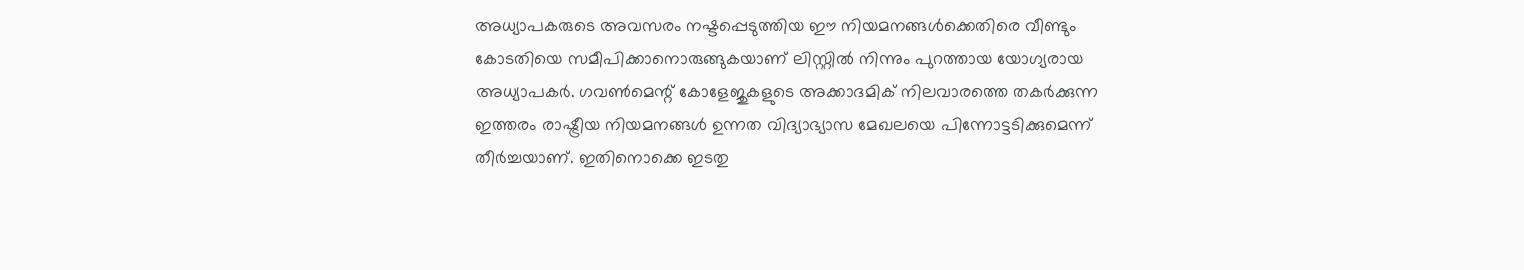അധ്യാപകരുടെ അവസരം നഷ്ടപ്പെടുത്തിയ ഈ നിയമനങ്ങള്‍ക്കെതിരെ വീണ്ടും കോടതിയെ സമീപിക്കാനൊരുങ്ങുകയാണ് ലിസ്റ്റില്‍ നിന്നും പുറത്തായ യോഗ്യരായ അധ്യാപകര്‍. ഗവണ്‍മെന്റ് കോളേജുകളുടെ അക്കാദമിക് നിലവാരത്തെ തകര്‍ക്കുന്ന ഇത്തരം രാഷ്ട്രീയ നിയമനങ്ങള്‍ ഉന്നത വിദ്യാഭ്യാസ മേഖലയെ പിന്നോട്ടടിക്കുമെന്ന് തീര്‍ച്ചയാണ്. ഇതിനൊക്കെ ഇടതു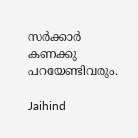സര്‍ക്കാര്‍ കണക്കു പറയേണ്ടിവരും.

Jaihind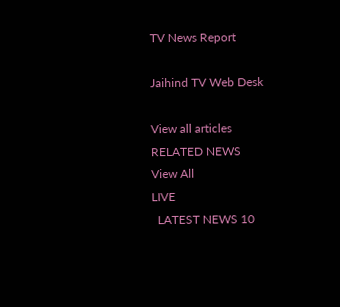TV News Report

Jaihind TV Web Desk

View all articles
RELATED NEWS
View All
LIVE
  LATEST NEWS 10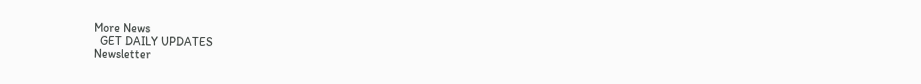More News
  GET DAILY UPDATES
Newsletter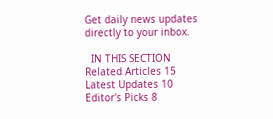Get daily news updates directly to your inbox.

  IN THIS SECTION
Related Articles 15
Latest Updates 10
Editor's Picks 8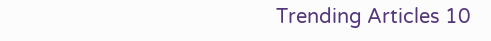Trending Articles 10